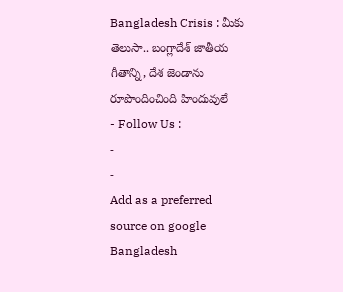Bangladesh Crisis : మీకు తెలుసా.. బంగ్లాదేశ్ జాతీయ గీతాన్ని, దేశ జెండాను రూపొందించింది హిందువులే
- Follow Us :
-
-
Add as a preferred
source on google
Bangladesh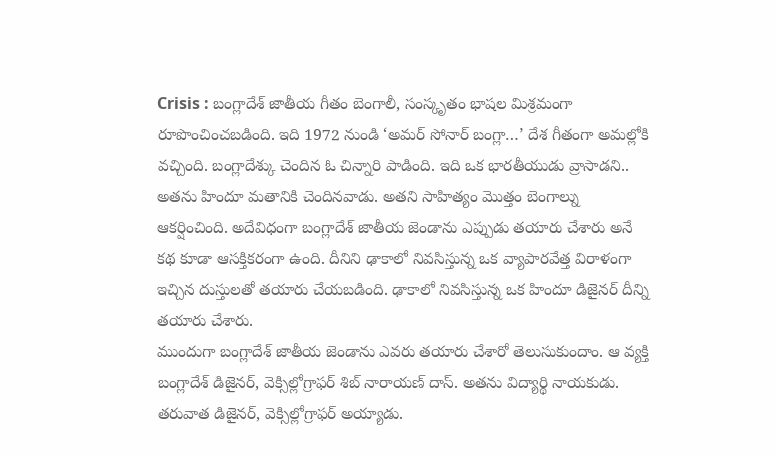Crisis : బంగ్లాదేశ్ జాతీయ గీతం బెంగాలీ, సంస్కృతం భాషల మిశ్రమంగా రూపొంచించబడింది. ఇది 1972 నుండి ‘అమర్ సోనార్ బంగ్లా…’ దేశ గీతంగా అమల్లోకి వచ్చింది. బంగ్లాదేశ్కు చెందిన ఓ చిన్నారి పాడింది. ఇది ఒక భారతీయుడు వ్రాసాడని.. అతను హిందూ మతానికి చెందినవాడు. అతని సాహిత్యం మొత్తం బెంగాల్ను ఆకర్షించింది. అదేవిధంగా బంగ్లాదేశ్ జాతీయ జెండాను ఎప్పుడు తయారు చేశారు అనే కథ కూడా ఆసక్తికరంగా ఉంది. దీనిని ఢాకాలో నివసిస్తున్న ఒక వ్యాపారవేత్త విరాళంగా ఇచ్చిన దుస్తులతో తయారు చేయబడింది. ఢాకాలో నివసిస్తున్న ఒక హిందూ డిజైనర్ దీన్ని తయారు చేశారు.
ముందుగా బంగ్లాదేశ్ జాతీయ జెండాను ఎవరు తయారు చేశారో తెలుసుకుందాం. ఆ వ్యక్తి బంగ్లాదేశ్ డిజైనర్, వెక్సిల్లోగ్రాఫర్ శిబ్ నారాయణ్ దాస్. అతను విద్యార్థి నాయకుడు. తరువాత డిజైనర్, వెక్సిల్లోగ్రాఫర్ అయ్యాడు.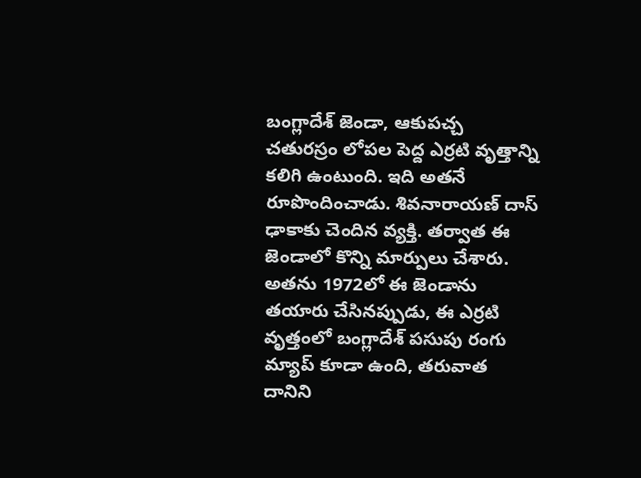బంగ్లాదేశ్ జెండా, ఆకుపచ్చ చతురస్రం లోపల పెద్ద ఎర్రటి వృత్తాన్ని కలిగి ఉంటుంది. ఇది అతనే రూపొందించాడు. శివనారాయణ్ దాస్ ఢాకాకు చెందిన వ్యక్తి. తర్వాత ఈ జెండాలో కొన్ని మార్పులు చేశారు. అతను 1972లో ఈ జెండాను తయారు చేసినప్పుడు, ఈ ఎర్రటి వృత్తంలో బంగ్లాదేశ్ పసుపు రంగు మ్యాప్ కూడా ఉంది, తరువాత దానిని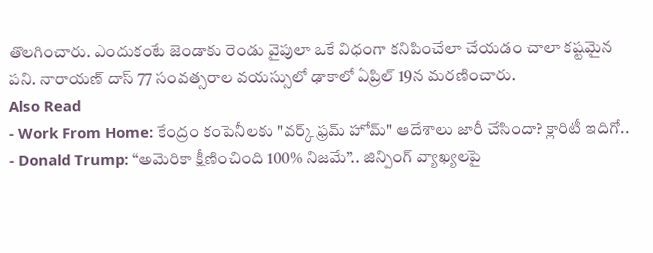తొలగించారు. ఎందుకంటే జెండాకు రెండు వైపులా ఒకే విధంగా కనిపించేలా చేయడం చాలా కష్టమైన పని. నారాయణ్ దాస్ 77 సంవత్సరాల వయస్సులో ఢాకాలో ఏప్రిల్ 19న మరణించారు.
Also Read
- Work From Home: కేంద్రం కంపెనీలకు "వర్క్ ఫ్రమ్ హోమ్" ఆదేశాలు జారీ చేసిందా? క్లారిటీ ఇదిగో..
- Donald Trump: “అమెరికా క్షీణించింది 100% నిజమే”.. జిన్పింగ్ వ్యాఖ్యలపై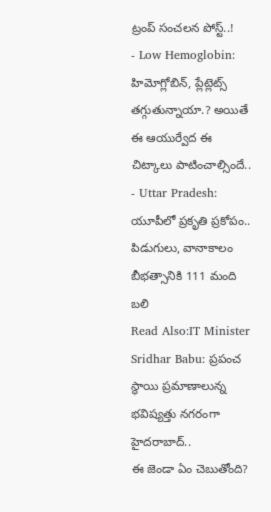ట్రంప్ సంచలన పోస్ట్..!
- Low Hemoglobin: హిమోగ్లోబిన్, ప్లేట్లెట్స్ తగ్గుతున్నాయా.? అయితే ఈ ఆయుర్వేద ఈ చిట్కాలు పాటించాల్సిందే..
- Uttar Pradesh: యూపీలో ప్రకృతి ప్రకోపం.. పిడుగులు, వానాకాలం బీభత్సానికి 111 మంది బలి
Read Also:IT Minister Sridhar Babu: ప్రపంచ స్థాయి ప్రమాణాలున్న భవిష్యత్తు నగరంగా హైదరాబాద్..
ఈ జెండా ఏం చెబుతోంది?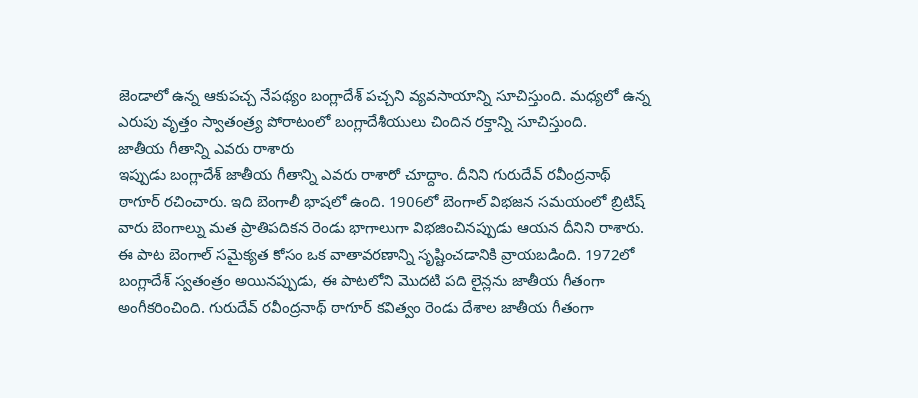జెండాలో ఉన్న ఆకుపచ్చ నేపథ్యం బంగ్లాదేశ్ పచ్చని వ్యవసాయాన్ని సూచిస్తుంది. మధ్యలో ఉన్న ఎరుపు వృత్తం స్వాతంత్ర్య పోరాటంలో బంగ్లాదేశీయులు చిందిన రక్తాన్ని సూచిస్తుంది.
జాతీయ గీతాన్ని ఎవరు రాశారు
ఇప్పుడు బంగ్లాదేశ్ జాతీయ గీతాన్ని ఎవరు రాశారో చూద్దాం. దీనిని గురుదేవ్ రవీంద్రనాథ్ ఠాగూర్ రచించారు. ఇది బెంగాలీ భాషలో ఉంది. 1906లో బెంగాల్ విభజన సమయంలో బ్రిటిష్ వారు బెంగాల్ను మత ప్రాతిపదికన రెండు భాగాలుగా విభజించినప్పుడు ఆయన దీనిని రాశారు. ఈ పాట బెంగాల్ సమైక్యత కోసం ఒక వాతావరణాన్ని సృష్టించడానికి వ్రాయబడింది. 1972లో బంగ్లాదేశ్ స్వతంత్రం అయినప్పుడు, ఈ పాటలోని మొదటి పది లైన్లను జాతీయ గీతంగా అంగీకరించింది. గురుదేవ్ రవీంద్రనాథ్ ఠాగూర్ కవిత్వం రెండు దేశాల జాతీయ గీతంగా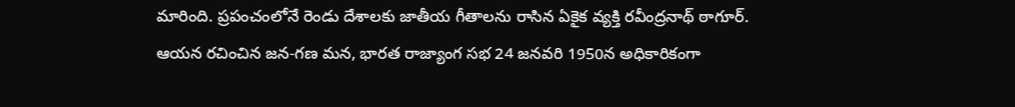మారింది. ప్రపంచంలోనే రెండు దేశాలకు జాతీయ గీతాలను రాసిన ఏకైక వ్యక్తి రవీంద్రనాథ్ ఠాగూర్. ఆయన రచించిన జన-గణ మన, భారత రాజ్యాంగ సభ 24 జనవరి 1950న అధికారికంగా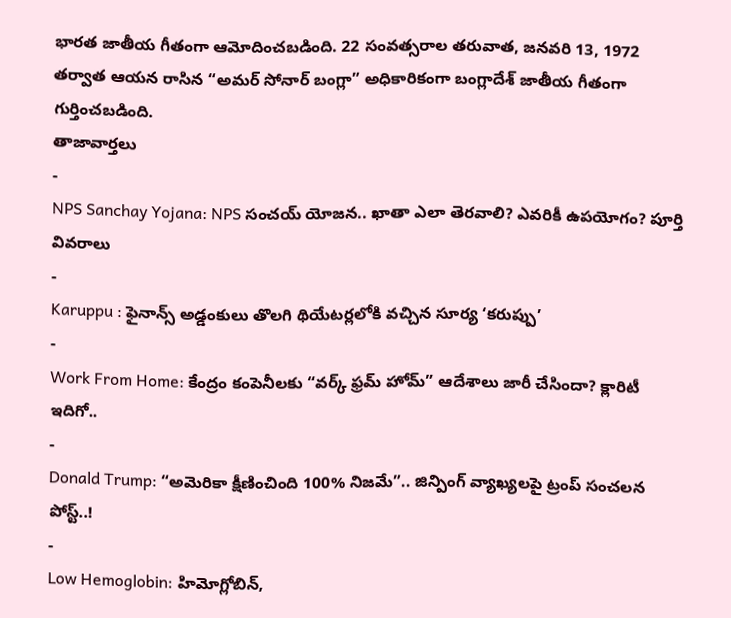భారత జాతీయ గీతంగా ఆమోదించబడింది. 22 సంవత్సరాల తరువాత, జనవరి 13, 1972 తర్వాత ఆయన రాసిన “అమర్ సోనార్ బంగ్లా” అధికారికంగా బంగ్లాదేశ్ జాతీయ గీతంగా గుర్తించబడింది.
తాజావార్తలు
-
NPS Sanchay Yojana: NPS సంచయ్ యోజన.. ఖాతా ఎలా తెరవాలి? ఎవరికీ ఉపయోగం? పూర్తి వివరాలు
-
Karuppu : ఫైనాన్స్ అడ్డంకులు తొలగి థియేటర్లలోకి వచ్చిన సూర్య ‘కరుప్పు’
-
Work From Home: కేంద్రం కంపెనీలకు “వర్క్ ఫ్రమ్ హోమ్” ఆదేశాలు జారీ చేసిందా? క్లారిటీ ఇదిగో..
-
Donald Trump: “అమెరికా క్షీణించింది 100% నిజమే”.. జిన్పింగ్ వ్యాఖ్యలపై ట్రంప్ సంచలన పోస్ట్..!
-
Low Hemoglobin: హిమోగ్లోబిన్,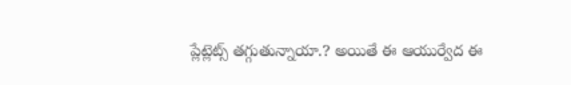ప్లేట్లెట్స్ తగ్గుతున్నాయా.? అయితే ఈ ఆయుర్వేద ఈ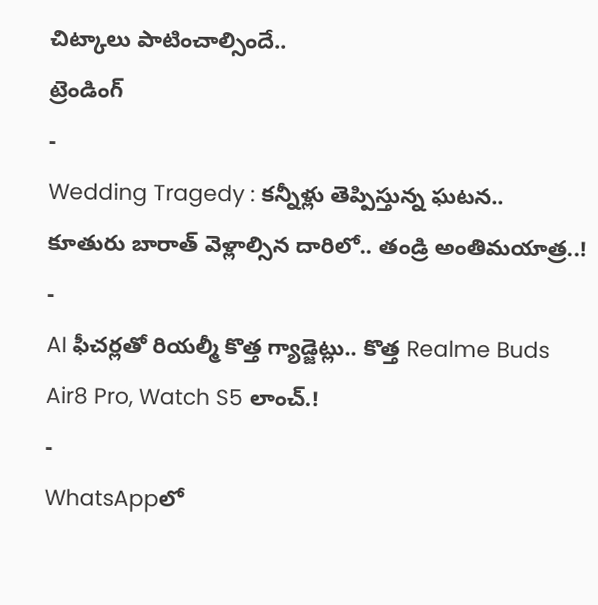చిట్కాలు పాటించాల్సిందే..
ట్రెండింగ్
-
Wedding Tragedy : కన్నీళ్లు తెప్పిస్తున్న ఘటన.. కూతురు బారాత్ వెళ్లాల్సిన దారిలో.. తండ్రి అంతిమయాత్ర..!
-
AI ఫీచర్లతో రియల్మీ కొత్త గ్యాడ్జెట్లు.. కొత్త Realme Buds Air8 Pro, Watch S5 లాంచ్.!
-
WhatsAppలో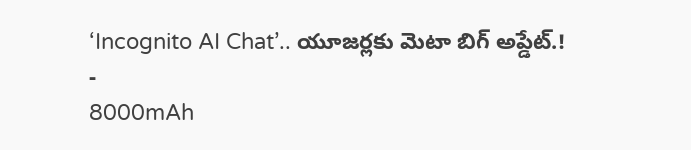‘Incognito AI Chat’.. యూజర్లకు మెటా బిగ్ అప్డేట్.!
-
8000mAh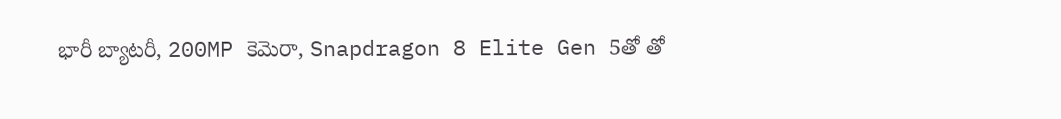భారీ బ్యాటరీ, 200MP కెమెరా, Snapdragon 8 Elite Gen 5తో తో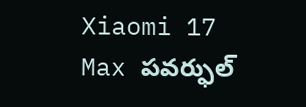Xiaomi 17 Max పవర్ఫుల్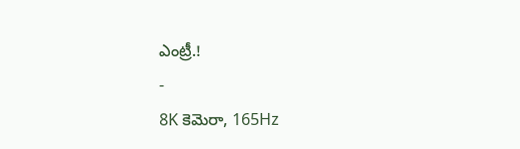ఎంట్రీ.!
-
8K కెమెరా, 165Hz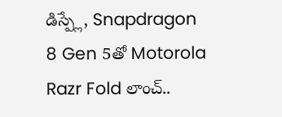డిస్ప్లే, Snapdragon 8 Gen 5తో Motorola Razr Fold లాంచ్..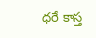ధరే కాస్త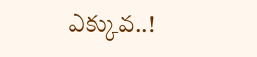ఎక్కువ..!